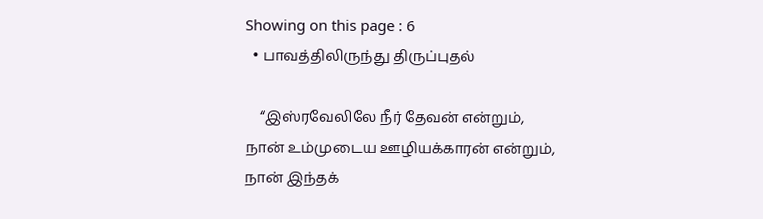Showing on this page : 6
  • பாவத்திலிருந்து திருப்புதல்

    “இஸ்ரவேலிலே நீர் தேவன் என்றும், நான் உம்முடைய ஊழியக்காரன் என்றும், நான் இந்தக்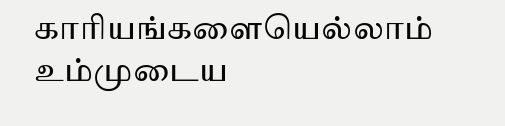காரியங்களையெல்லாம் உம்முடைய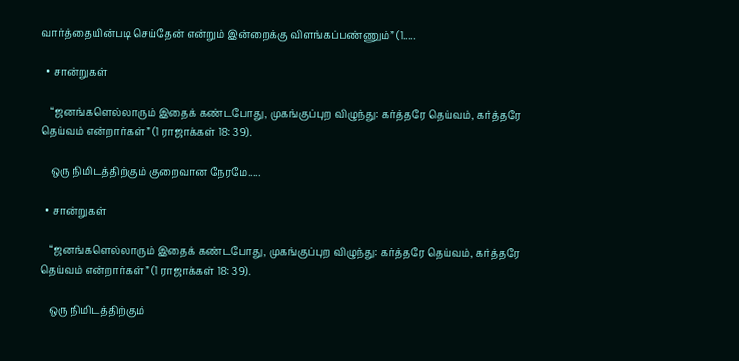வார்த்தையின்படி செய்தேன் என்றும் இன்றைக்கு விளங்கப்பண்ணும்” (1.....

  • சான்றுகள்

    “ஜனங்களெல்லாரும் இதைக் கண்டபோது, முகங்குப்புற விழுந்து: கர்த்தரே தெய்வம், கர்த்தரே தெய்வம் என்றார்கள்” (1 ராஜாக்கள் 18: 39).

    ஒரு நிமிடத்திற்கும் குறைவான நேரமே.....

  • சான்றுகள்

    “ஜனங்களெல்லாரும் இதைக் கண்டபோது, முகங்குப்புற விழுந்து: கர்த்தரே தெய்வம், கர்த்தரே தெய்வம் என்றார்கள்” (1 ராஜாக்கள் 18: 39).

    ஒரு நிமிடத்திற்கும்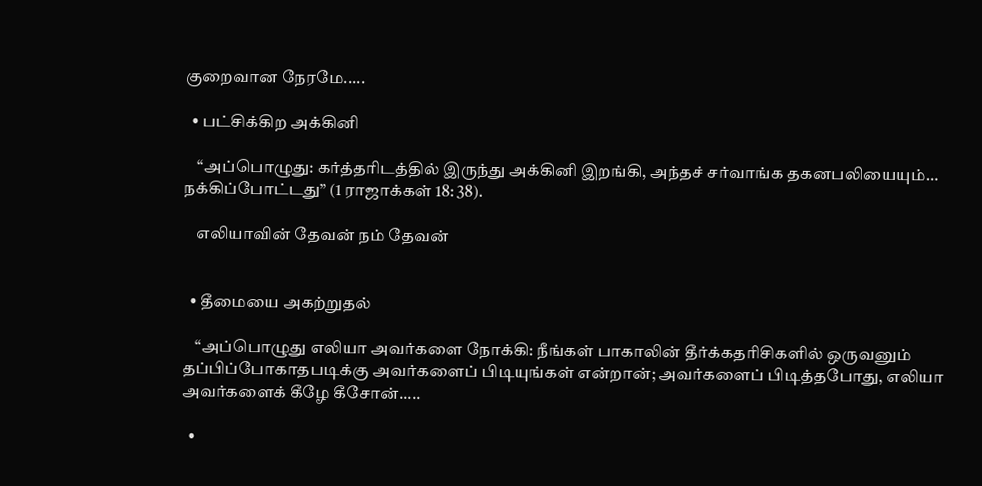குறைவான நேரமே.....

  • பட்சிக்கிற அக்கினி

    “அப்பொழுது: கர்த்தரிடத்தில் இருந்து அக்கினி இறங்கி, அந்தச் சர்வாங்க தகனபலியையும்… நக்கிப்போட்டது” (1 ராஜாக்கள் 18: 38).

    எலியாவின் தேவன் நம் தேவன்


  • தீமையை அகற்றுதல்

    “அப்பொழுது எலியா அவர்களை நோக்கி: நீங்கள் பாகாலின் தீர்க்கதரிசிகளில் ஒருவனும் தப்பிப்போகாதபடிக்கு அவர்களைப் பிடியுங்கள் என்றான்; அவர்களைப் பிடித்தபோது, எலியா அவர்களைக் கீழே கீசோன்.....

  •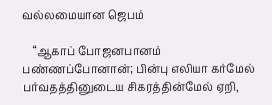வல்லமையான ஜெபம்

    “ஆகாப் போஜனபானம் பண்ணப்போனான்; பின்பு எலியா கர்மேல் பர்வதத்தினுடைய சிகரத்தின்மேல் ஏறி,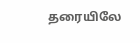தரையிலே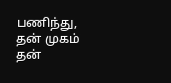பணிந்து, தன் முகம் தன்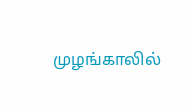முழங்காலில்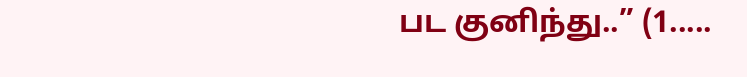பட குனிந்து..” (1.....